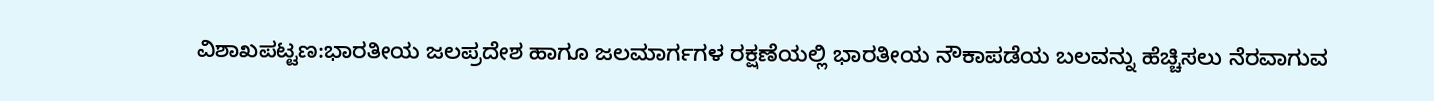ವಿಶಾಖಪಟ್ಟಣ:ಭಾರತೀಯ ಜಲಪ್ರದೇಶ ಹಾಗೂ ಜಲಮಾರ್ಗಗಳ ರಕ್ಷಣೆಯಲ್ಲಿ ಭಾರತೀಯ ನೌಕಾಪಡೆಯ ಬಲವನ್ನು ಹೆಚ್ಚಿಸಲು ನೆರವಾಗುವ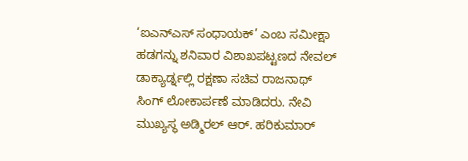‘ಐಎನ್ಎಸ್ ಸಂಧಾಯಕ್’ ಎಂಬ ಸಮೀಕ್ಷಾ ಹಡಗನ್ನು ಶನಿವಾರ ವಿಶಾಖಪಟ್ಟಣದ ನೇವಲ್ ಡಾಕ್ಯಾರ್ಡ್ನಲ್ಲಿ ರಕ್ಷಣಾ ಸಚಿವ ರಾಜನಾಥ್ ಸಿಂಗ್ ಲೋಕಾರ್ಪಣೆ ಮಾಡಿದರು. ನೇವಿ ಮುಖ್ಯಸ್ಥ ಅಡ್ಮಿರಲ್ ಆರ್. ಹರಿಕುಮಾರ್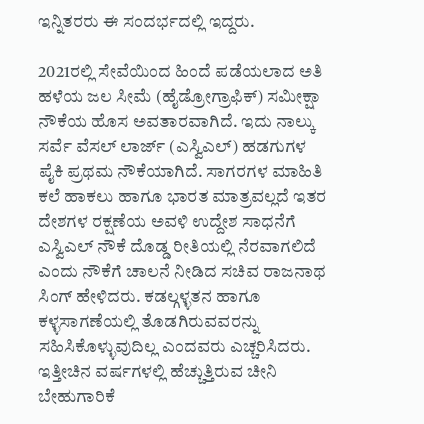ಇನ್ನಿತರರು ಈ ಸಂದರ್ಭದಲ್ಲಿ ಇದ್ದರು.

2021ರಲ್ಲಿ ಸೇವೆಯಿಂದ ಹಿಂದೆ ಪಡೆಯಲಾದ ಅತಿ ಹಳೆಯ ಜಲ ಸೀಮೆ (ಹೈಡ್ರೋಗ್ರಾಫಿಕ್) ಸಮೀಕ್ಷಾ ನೌಕೆಯ ಹೊಸ ಅವತಾರವಾಗಿದೆ. ಇದು ನಾಲ್ಕು ಸರ್ವೆ ವೆಸಲ್ ಲಾರ್ಜ್ (ಎಸ್ವಿಎಲ್) ಹಡಗುಗಳ ಪೈಕಿ ಪ್ರಥಮ ನೌಕೆಯಾಗಿದೆ. ಸಾಗರಗಳ ಮಾಹಿತಿ ಕಲೆ ಹಾಕಲು ಹಾಗೂ ಭಾರತ ಮಾತ್ರವಲ್ಲದೆ ಇತರ ದೇಶಗಳ ರಕ್ಷಣೆಯ ಅವಳಿ ಉದ್ದೇಶ ಸಾಧನೆಗೆ ಎಸ್ವಿಎಲ್ ನೌಕೆ ದೊಡ್ಡ ರೀತಿಯಲ್ಲಿ ನೆರವಾಗಲಿದೆ ಎಂದು ನೌಕೆಗೆ ಚಾಲನೆ ನೀಡಿದ ಸಚಿವ ರಾಜನಾಥ ಸಿಂಗ್ ಹೇಳಿದರು. ಕಡಲ್ಗಳ್ಳತನ ಹಾಗೂ ಕಳ್ಳಸಾಗಣೆಯಲ್ಲಿ ತೊಡಗಿರುವವರನ್ನು ಸಹಿಸಿಕೊಳ್ಳುವುದಿಲ್ಲ ಎಂದವರು ಎಚ್ಚರಿಸಿದರು. ಇತ್ತೀಚಿನ ವರ್ಷಗಳಲ್ಲಿ ಹೆಚ್ಚುತ್ತಿರುವ ಚೀನಿ ಬೇಹುಗಾರಿಕೆ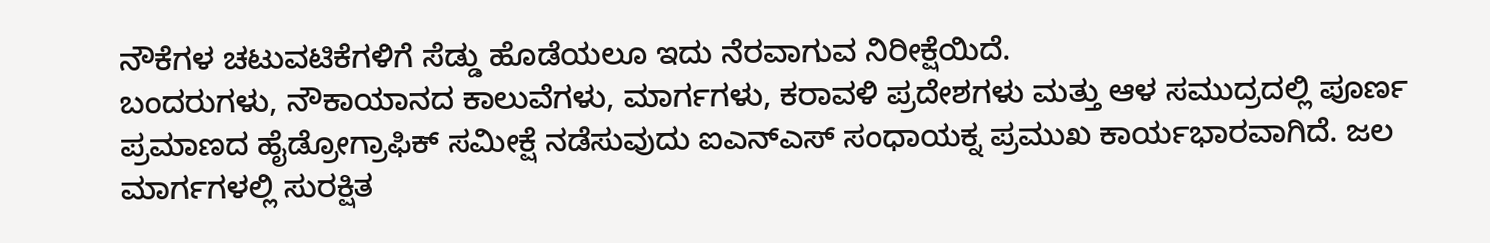ನೌಕೆಗಳ ಚಟುವಟಿಕೆಗಳಿಗೆ ಸೆಡ್ಡು ಹೊಡೆಯಲೂ ಇದು ನೆರವಾಗುವ ನಿರೀಕ್ಷೆಯಿದೆ.
ಬಂದರುಗಳು, ನೌಕಾಯಾನದ ಕಾಲುವೆಗಳು, ಮಾರ್ಗಗಳು, ಕರಾವಳಿ ಪ್ರದೇಶಗಳು ಮತ್ತು ಆಳ ಸಮುದ್ರದಲ್ಲಿ ಪೂರ್ಣ ಪ್ರಮಾಣದ ಹೈಡ್ರೋಗ್ರಾಫಿಕ್ ಸಮೀಕ್ಷೆ ನಡೆಸುವುದು ಐಎನ್ಎಸ್ ಸಂಧಾಯಕ್ನ ಪ್ರಮುಖ ಕಾರ್ಯಭಾರವಾಗಿದೆ. ಜಲ ಮಾರ್ಗಗಳಲ್ಲಿ ಸುರಕ್ಷಿತ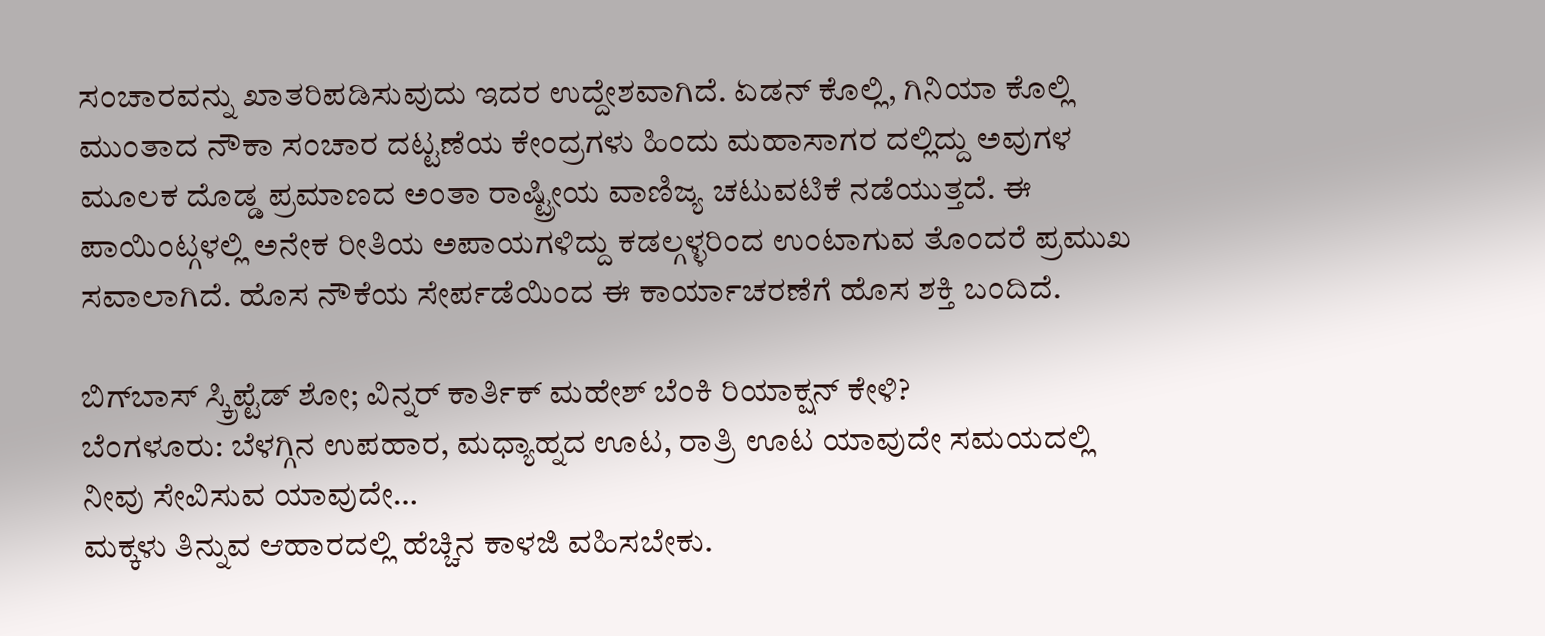ಸಂಚಾರವನ್ನು ಖಾತರಿಪಡಿಸುವುದು ಇದರ ಉದ್ದೇಶವಾಗಿದೆ. ಏಡನ್ ಕೊಲ್ಲಿ, ಗಿನಿಯಾ ಕೊಲ್ಲಿ ಮುಂತಾದ ನೌಕಾ ಸಂಚಾರ ದಟ್ಟಣೆಯ ಕೇಂದ್ರಗಳು ಹಿಂದು ಮಹಾಸಾಗರ ದಲ್ಲಿದ್ದು ಅವುಗಳ ಮೂಲಕ ದೊಡ್ಡ ಪ್ರಮಾಣದ ಅಂತಾ ರಾಷ್ಟ್ರೀಯ ವಾಣಿಜ್ಯ ಚಟುವಟಿಕೆ ನಡೆಯುತ್ತದೆ. ಈ ಪಾಯಿಂಟ್ಗಳಲ್ಲಿ ಅನೇಕ ರೀತಿಯ ಅಪಾಯಗಳಿದ್ದು ಕಡಲ್ಗಳ್ಳರಿಂದ ಉಂಟಾಗುವ ತೊಂದರೆ ಪ್ರಮುಖ ಸವಾಲಾಗಿದೆ. ಹೊಸ ನೌಕೆಯ ಸೇರ್ಪಡೆಯಿಂದ ಈ ಕಾರ್ಯಾಚರಣೆಗೆ ಹೊಸ ಶಕ್ತಿ ಬಂದಿದೆ.

ಬಿಗ್‌ಬಾಸ್‌ ಸ್ಕ್ರಿಪ್ಟೆಡ್ ಶೋ; ವಿನ್ನರ್ ಕಾರ್ತಿಕ್ ಮಹೇಶ್ ಬೆಂಕಿ ರಿಯಾಕ್ಷನ್ ಕೇಳಿ?
ಬೆಂಗಳೂರು: ಬೆಳಗ್ಗಿನ ಉಪಹಾರ, ಮಧ್ಯಾಹ್ನದ ಊಟ, ರಾತ್ರಿ ಊಟ ಯಾವುದೇ ಸಮಯದಲ್ಲಿ ನೀವು ಸೇವಿಸುವ ಯಾವುದೇ…
ಮಕ್ಕಳು ತಿನ್ನುವ ಆಹಾರದಲ್ಲಿ ಹೆಚ್ಚಿನ ಕಾಳಜಿ ವಹಿಸಬೇಕು.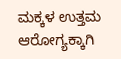ಮಕ್ಕಳ ಉತ್ತಮ ಆರೋಗ್ಯಕ್ಕಾಗಿ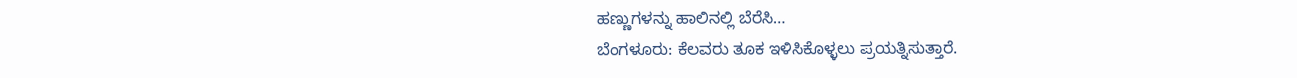ಹಣ್ಣುಗಳನ್ನು ಹಾಲಿನಲ್ಲಿ ಬೆರೆಸಿ…
ಬೆಂಗಳೂರು: ಕೆಲವರು ತೂಕ ಇಳಿಸಿಕೊಳ್ಳಲು ಪ್ರಯತ್ನಿಸುತ್ತಾರೆ.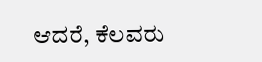ಆದರೆ, ಕೆಲವರು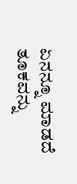ಏನನ್ನೂ ಮಾಡದೆ ತೂಕವನ್ನು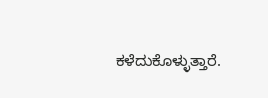ಕಳೆದುಕೊಳ್ಳುತ್ತಾರೆ.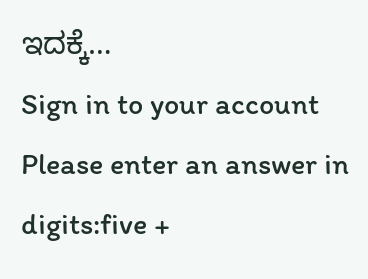ಇದಕ್ಕೆ…
Sign in to your account
Please enter an answer in digits:five +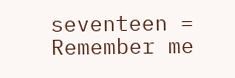seventeen =
Remember me